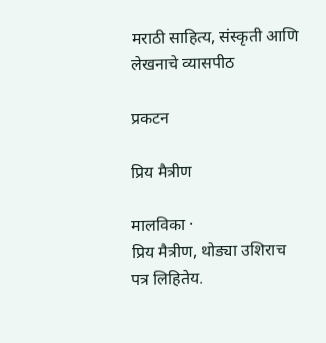मराठी साहित्य, संस्कृती आणि लेखनाचे व्यासपीठ

प्रकटन

प्रिय मैत्रीण

मालविका ·
प्रिय मैत्रीण, थोड्या उशिराच पत्र लिहितेय.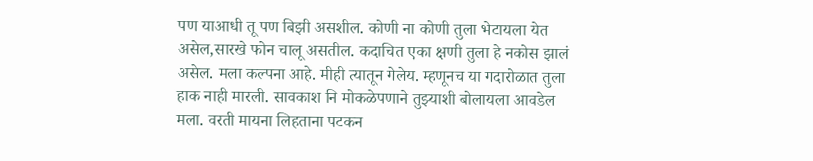पण याआधी तू पण बिझी असशील. कोणी ना कोणी तुला भेटायला येत असेल,सारखे फोन चालू असतील. कदाचित एका क्षणी तुला हे नकोस झालं असेल. मला कल्पना आहे. मीही त्यातून गेलेय. म्हणूनच या गदारोळात तुला हाक नाही मारली. सावकाश नि मोकळेपणाने तुझ्याशी बोलायला आवडेल मला. वरती मायना लिहताना पटकन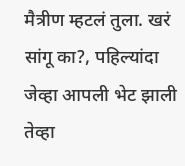मैत्रीण म्हटलं तुला. खरं सांगू का?, पहिल्यांदा जेव्हा आपली भेट झाली तेव्हा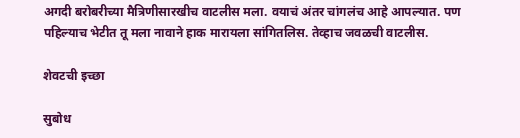अगदी बरोबरीच्या मैत्रिणीसारखीच वाटलीस मला. वयाचं अंतर चांगलंच आहे आपल्यात. पण पहिल्याच भेटीत तू मला नावाने हाक मारायला सांगितलिस. तेव्हाच जवळची वाटलीस.

शेवटची इच्छा

सुबोध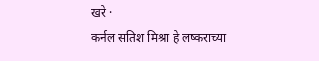खरे ·
कर्नल सतिश मिश्रा हे लष्कराच्या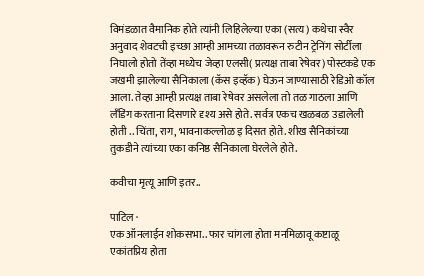विमंडळात वैमानिक होते त्यांनी लिहिलेल्या एका (सत्य) कथेचा स्वैर अनुवाद शेवटची इच्छा आम्ही आमच्या तळावरून रुटीन ट्रेनिंग सोर्टीला निघालो होतो तेंव्हा मध्येच जेव्हा एलसी( प्रत्यक्ष ताबा रेषेवर) पोस्टकडे एक जखमी झालेल्या सैनिकाला (कॅस इव्हॅक) घेऊन जाण्यासाठी रेडिओ कॉल आला. तेव्हा आम्ही प्रत्यक्ष ताबा रेषेवर असलेला तो तळ गाठला आणि लँडिंग करताना दिसणारे दृश्य असे होते. सर्वत्र एकच खळबळ उडालेली होती .. चिंता, राग, भावनाकल्लोळ इ दिसत होते. शीख सैनिकांच्या तुकडीने त्यांच्या एका कनिष्ठ सैनिकाला घेरलेले होते.

कवीचा मृत्यू आणि इतर..

पाटिल ·
एक ऑनलाईन शोकसभा.. फार चांगला होता मनमिळावू कष्टाळू एकांतप्रिय होता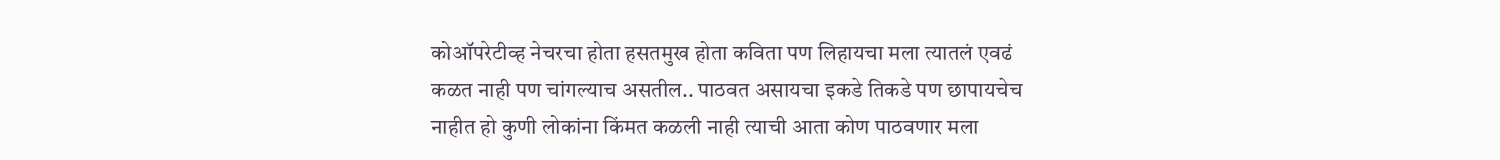कोऑपरेटीव्ह नेचरचा होता हसतमुख होता कविता पण लिहायचा मला त्यातलं एवढं कळत नाही पण चांगल्याच असतील.. पाठवत असायचा इकडे तिकडे पण छापायचेच नाहीत हो कुणी लोकांना किंमत कळली नाही त्याची आता कोण पाठवणार मला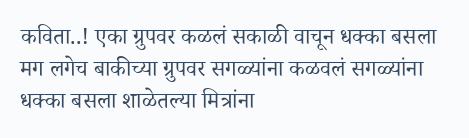कविता..! एका ग्रुपवर कळलं सकाळी वाचून धक्का बसला मग लगेच बाकीच्या ग्रुपवर सगळ्यांना कळवलं सगळ्यांना धक्का बसला शाळेतल्या मित्रांना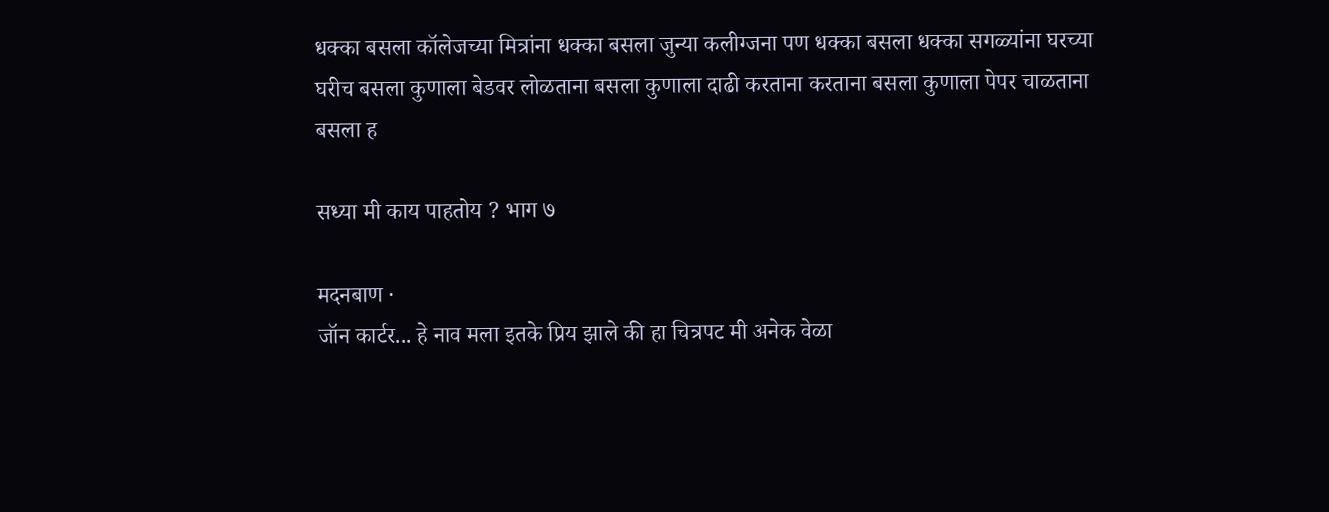धक्का बसला कॉलेजच्या मित्रांना धक्का बसला जुन्या कलीग्जना पण धक्का बसला धक्का सगळ्यांना घरच्या घरीच बसला कुणाला बेडवर लोळताना बसला कुणाला दाढी करताना करताना बसला कुणाला पेपर चाळताना बसला ह

सध्या मी काय पाहतोय ? भाग ७

मदनबाण ·
जॉन कार्टर... हे नाव मला इतके प्रिय झाले की हा चित्रपट मी अनेक वेळा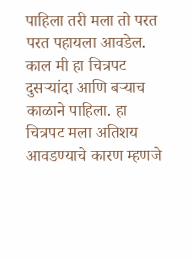पाहिला तरी मला तो परत परत पहायला आवडेल. काल मी हा चित्रपट दुसर्‍यांदा आणि बर्‍याच काळाने पाहिला. हा चित्रपट मला अतिशय आवडण्याचे कारण म्हणजे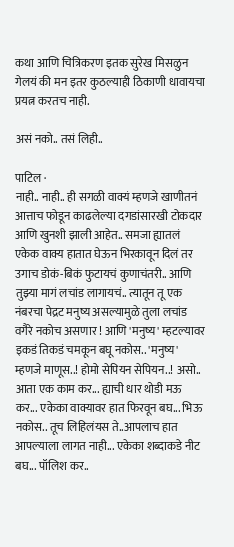कथा आणि चित्रिकरण इतक सुरेख मिसळुन गेलयं की मन इतर कुठल्याही ठिकाणी धावायचा प्रयत्न करतच नाही.

असं नको.. तसं लिही..

पाटिल ·
नाही.. नाही.. ही सगळी वाक्यं म्हणजे खाणीतनं आत्ताच फोडून काढलेल्या दगडांसारखी टोकदार आणि खुनशी झाली आहेत.. समजा ह्यातलं एकेक वाक्य हातात घेऊन भिरकावून दिलं तर उगाच डोकं-बिकं फुटायचं कुणाचंतरी.. आणि तुझ्या मागं लचांड लागायचं.. त्यातून तू एक नंबरचा पेद्रट मनुष्य असल्यामुळे तुला लचांड वगैरे नकोच असणार ! आणि 'मनुष्य' म्हटल्यावर इकडं तिकडं चमकून बघू नकोस.. 'मनुष्य' म्हणजे माणूस..! होमो सेपियन सेपियन..! असो.. आता एक काम कर... ह्याची धार थोडी मऊ कर... एकेका वाक्यावर हात फिरवून बघ... भिऊ नकोस.. तूच लिहिलंयस ते..आपलाच हात आपल्याला लागत नाही... एकेका शब्दाकडे नीट बघ... पॉलिश कर..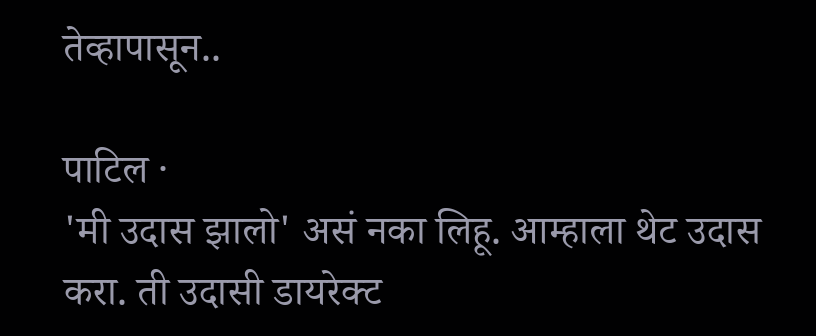तेव्हापासून..

पाटिल ·
'मी उदास झालो' असं नका लिहू. आम्हाला थेट उदास करा. ती उदासी डायरेक्ट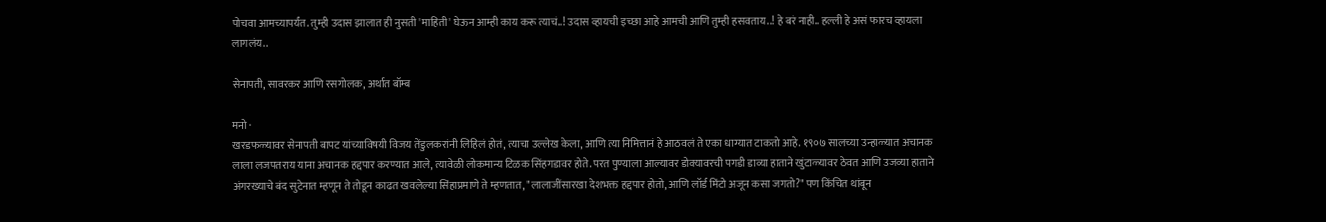पोचवा आमच्यापर्यंत. तुम्ही उदास झालात ही नुसती 'माहिती' घेऊन आम्ही काय करू त्याचं..! उदास व्हायची इच्छा आहे आमची आणि तुम्ही हसवताय..! हे बरं नाही.. हल्ली हे असं फारच व्हायला लागलंय..

सेनापती, सावरकर आणि रसगोलक, अर्थात बॉम्ब

मनो ·
खरडफळ्यावर सेनापती बापट यांच्याविषयी विजय तेंडुलकरांनी लिहिलं होतं, त्याचा उल्लेख केला, आणि त्या निमित्तानं हे आठवलं ते एका धाग्यात टाकतो आहे. १९०७ सालच्या उन्हाळ्यात अचानक लाला लजपतराय याना अचानक हद्दपार करण्यात आले, त्यावेळी लोकमान्य टिळक सिंहगडावर होते. परत पुण्याला आल्यावर डोक्यावरची पगडी डाव्या हाताने खुंटाळ्यावर ठेवत आणि उजव्या हाताने अंगरख्याचे बंद सुटेनात म्हणून ते तोडून काढत खवलेल्या सिंहाप्रमाणे ते म्हणतात, "लालाजींसारखा देशभक्त हद्दपार होतो, आणि लॉर्ड मिंटो अजून कसा जगतो?" पण किंचित थांबून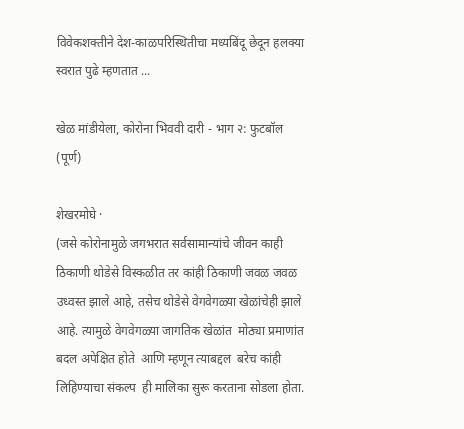विवेकशक्तीने देश-काळपरिस्थितीचा मध्यबिंदू छेदून हलक्या स्वरात पुढे म्हणतात ...

खेळ मांडीयेला, कोरोना भिववी दारी - भाग २: फुटबॉल (पूर्ण)

शेखरमोघे ·
(जसे कोरोनामुळे जगभरात सर्वसामान्यांचे जीवन काही ठिकाणी थोडेसे विस्कळीत तर कांही ठिकाणी जवळ जवळ उध्वस्त झाले आहे, तसेच थोडेसे वेगवेगळ्या खेळांचेही झाले आहे. त्यामुळे वेगवेगळ्या जागतिक खेळांत  मोठ्या प्रमाणांत बदल अपेक्षित होते  आणि म्हणून त्याबद्दल  बरेच कांही  लिहिण्याचा संकल्प  ही मालिका सुरू करताना सोडला होता.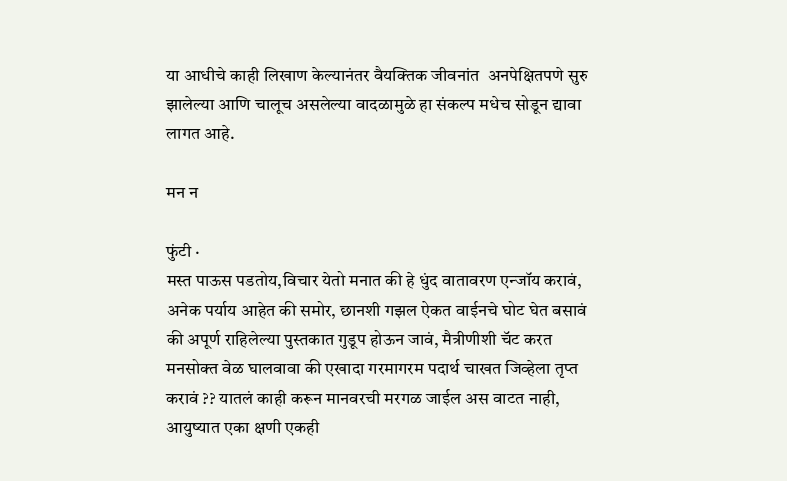या आधीचे काही लिखाण केल्यानंतर वैयक्तिक जीवनांत  अनपेक्षितपणे सुरु झालेल्या आणि चालूच असलेल्या वादळामुळे हा संकल्प मधेच सोडून द्यावा लागत आहे.

मन न

फुंटी ·
मस्त पाऊस पडतोय,विचार येतो मनात की हे धुंद वातावरण एन्जॉय करावं, अनेक पर्याय आहेत की समोर, छानशी गझल ऐकत वाईनचे घोट घेत बसावं की अपूर्ण राहिलेल्या पुस्तकात गुडूप होऊन जावं, मैत्रीणीशी चॅट करत मनसोक्त वेळ घालवावा की एखादा गरमागरम पदार्थ चाखत जिव्हेला तृप्त करावं ?? यातलं काही करून मानवरची मरगळ जाईल अस वाटत नाही, आयुष्यात एका क्षणी एकही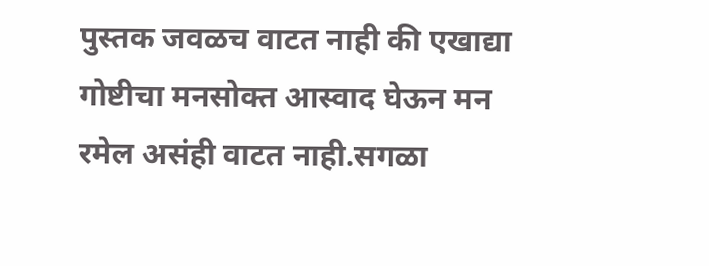पुस्तक जवळच वाटत नाही की एखाद्या गोष्टीचा मनसोक्त आस्वाद घेऊन मन रमेल असंही वाटत नाही.सगळा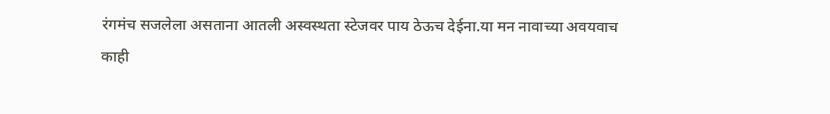रंगमंच सजलेला असताना आतली अस्वस्थता स्टेजवर पाय ठेऊच देईना.या मन नावाच्या अवयवाच काही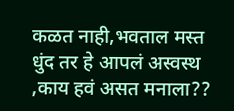कळत नाही,भवताल मस्त धुंद तर हे आपलं अस्वस्थ ,काय हवं असत मनाला??